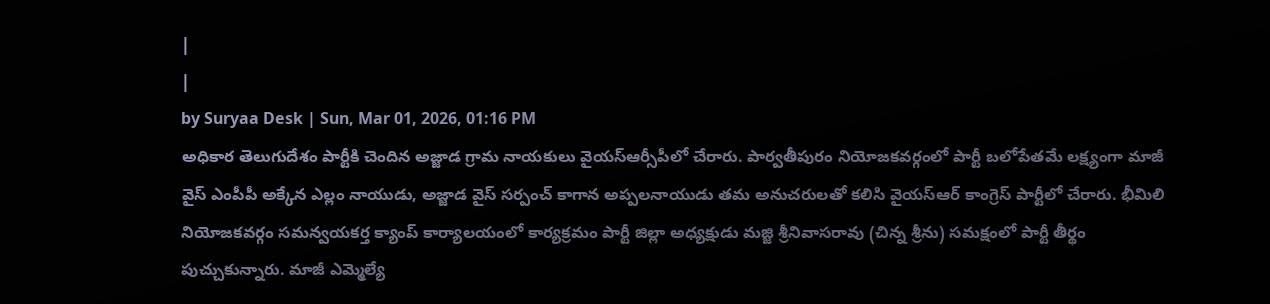|
|
by Suryaa Desk | Sun, Mar 01, 2026, 01:16 PM
అధికార తెలుగుదేశం పార్టీకి చెందిన అజ్జాడ గ్రామ నాయకులు వైయస్ఆర్సీపీలో చేరారు. పార్వతీపురం నియోజకవర్గంలో పార్టీ బలోపేతమే లక్ష్యంగా మాజీ వైస్ ఎంపీపీ అక్కేన ఎల్లం నాయుడు, అజ్జాడ వైస్ సర్పంచ్ కాగాన అప్పలనాయుడు తమ అనుచరులతో కలిసి వైయస్ఆర్ కాంగ్రెస్ పార్టీలో చేరారు. భీమిలి నియోజకవర్గం సమన్వయకర్త క్యాంప్ కార్యాలయంలో కార్యక్రమం పార్టీ జిల్లా అధ్యక్షుడు మజ్జి శ్రీనివాసరావు (చిన్న శ్రీను) సమక్షంలో పార్టీ తీర్థం పుచ్చుకున్నారు. మాజీ ఎమ్మెల్యే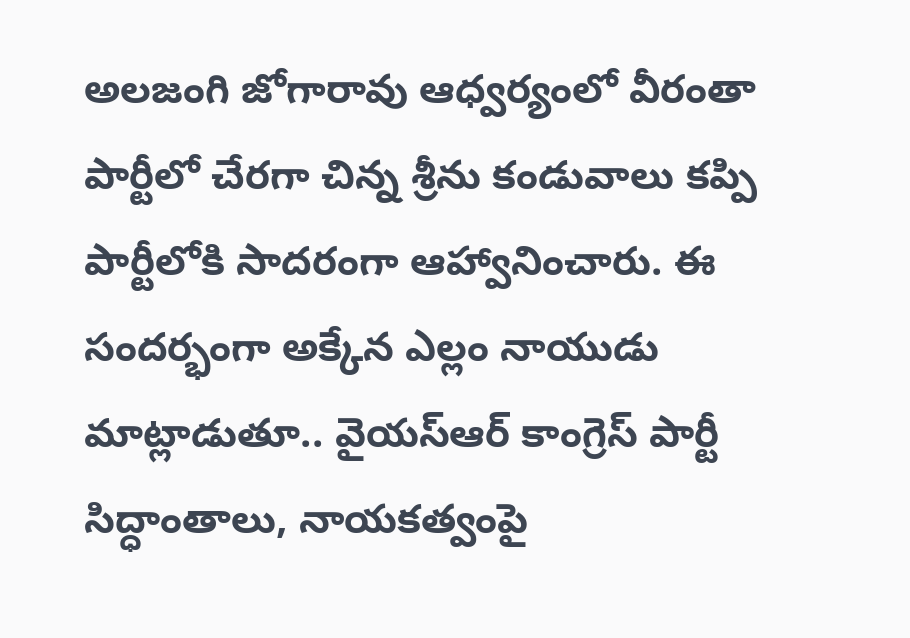అలజంగి జోగారావు ఆధ్వర్యంలో వీరంతా పార్టీలో చేరగా చిన్న శ్రీను కండువాలు కప్పి పార్టీలోకి సాదరంగా ఆహ్వానించారు. ఈ సందర్భంగా అక్కేన ఎల్లం నాయుడు మాట్లాడుతూ.. వైయస్ఆర్ కాంగ్రెస్ పార్టీ సిద్ధాంతాలు, నాయకత్వంపై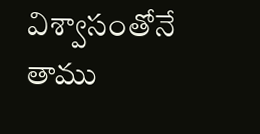విశ్వాసంతోనే తాము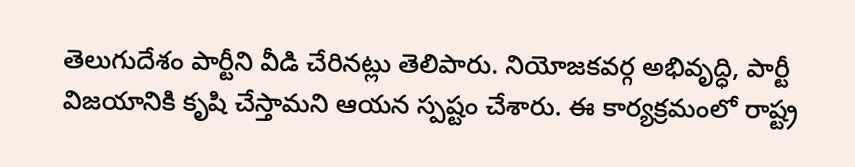తెలుగుదేశం పార్టీని వీడి చేరినట్లు తెలిపారు. నియోజకవర్గ అభివృద్ధి, పార్టీ విజయానికి కృషి చేస్తామని ఆయన స్పష్టం చేశారు. ఈ కార్యక్రమంలో రాష్ట్ర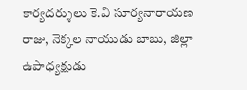కార్యదర్శులు కె.వి సూర్యనారాయణ రాజు, నెక్కల నాయుడు బాబు, జిల్లా ఉపాధ్యక్షుడు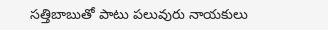సత్తిబాబుతో పాటు పలువురు నాయకులు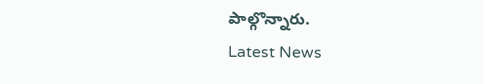పాల్గొన్నారు.
Latest News